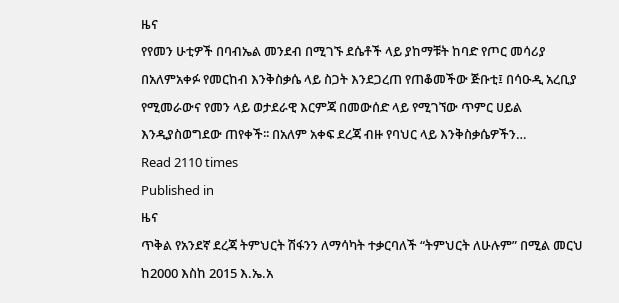ዜና
የየመን ሁቲዎች በባብኤል መንደብ በሚገኙ ደሴቶች ላይ ያከማቹት ከባድ የጦር መሳሪያ በአለምአቀፉ የመርከብ እንቅስቃሴ ላይ ስጋት እንደጋረጠ የጠቆመችው ጅቡቲ፤ በሳዑዲ አረቢያ የሚመራውና የመን ላይ ወታደራዊ እርምጃ በመውሰድ ላይ የሚገኘው ጥምር ሀይል እንዲያስወግደው ጠየቀች፡፡ በአለም አቀፍ ደረጃ ብዙ የባህር ላይ እንቅስቃሴዎችን…
Read 2110 times
Published in
ዜና
ጥቅል የአንደኛ ደረጃ ትምህርት ሽፋንን ለማሳካት ተቃርባለች “ትምህርት ለሁሉም” በሚል መርህ ከ2000 እስከ 2015 እ.ኤ.አ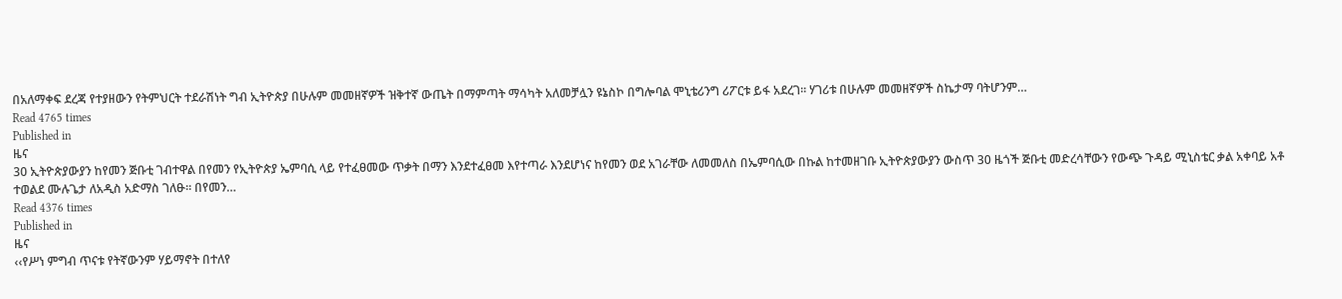በአለማቀፍ ደረጃ የተያዘውን የትምህርት ተደራሽነት ግብ ኢትዮጵያ በሁሉም መመዘኛዎች ዝቅተኛ ውጤት በማምጣት ማሳካት አለመቻሏን ዩኔስኮ በግሎባል ሞኒቴሪንግ ሪፖርቱ ይፋ አደረገ፡፡ ሃገሪቱ በሁሉም መመዘኛዎች ስኬታማ ባትሆንም…
Read 4765 times
Published in
ዜና
30 ኢትዮጵያውያን ከየመን ጅቡቲ ገብተዋል በየመን የኢትዮጵያ ኤምባሲ ላይ የተፈፀመው ጥቃት በማን እንደተፈፀመ እየተጣራ እንደሆነና ከየመን ወደ አገራቸው ለመመለስ በኤምባሲው በኩል ከተመዘገቡ ኢትዮጵያውያን ውስጥ 30 ዜጎች ጅቡቲ መድረሳቸውን የውጭ ጉዳይ ሚኒስቴር ቃል አቀባይ አቶ ተወልደ ሙሉጌታ ለአዲስ አድማስ ገለፁ፡፡ በየመን…
Read 4376 times
Published in
ዜና
‹‹የሥነ ምግብ ጥናቱ የትኛውንም ሃይማኖት በተለየ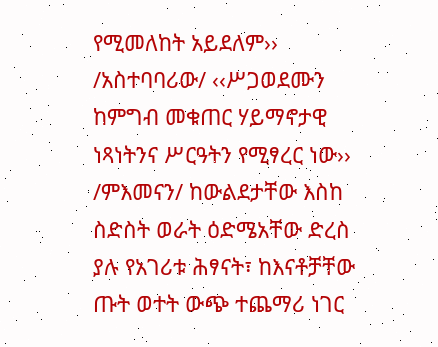የሚመለከት አይደለም›› /አስተባባሪው/ ‹‹ሥጋወደሙን ከምግብ መቁጠር ሃይማኖታዊ ነጻነትንና ሥርዓትን የሚፃረር ነው›› /ምእመናን/ ከውልደታቸው እስከ ስድስት ወራት ዕድሜአቸው ድረስ ያሉ የአገሪቱ ሕፃናት፣ ከእናቶቻቸው ጡት ወተት ውጭ ተጨማሪ ነገር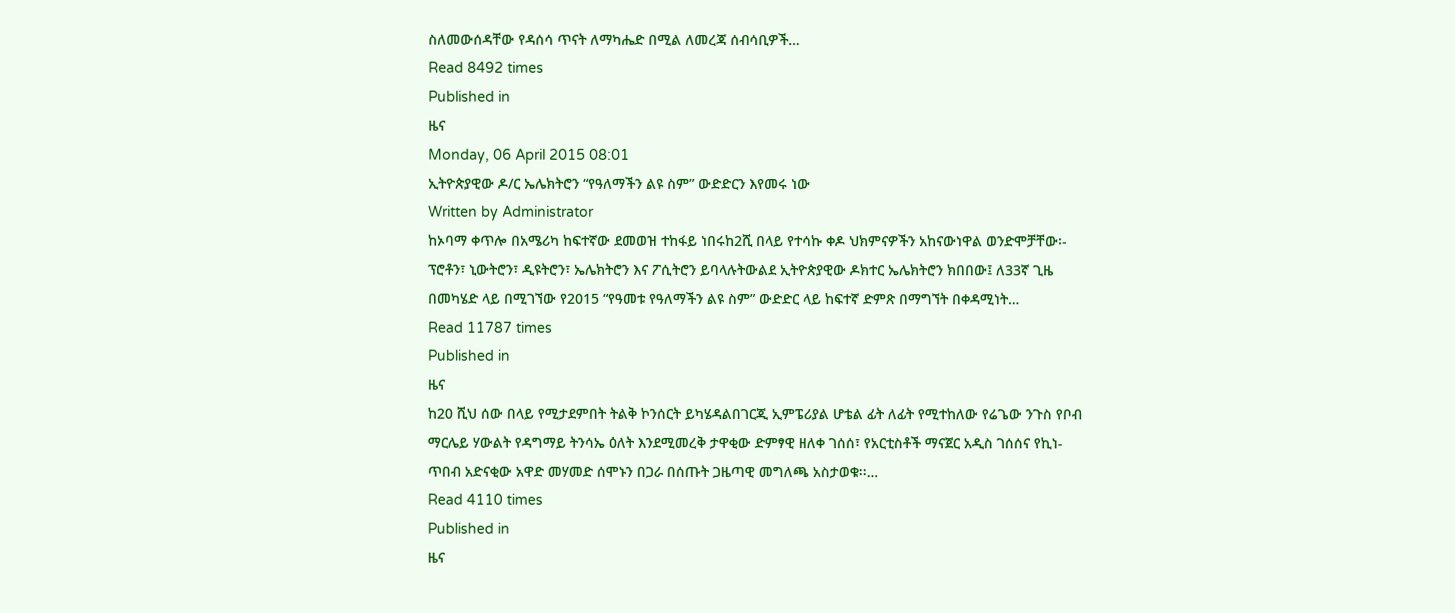ስለመውሰዳቸው የዳሰሳ ጥናት ለማካሔድ በሚል ለመረጃ ሰብሳቢዎች…
Read 8492 times
Published in
ዜና
Monday, 06 April 2015 08:01
ኢትዮጵያዊው ዶ/ር ኤሌክትሮን “የዓለማችን ልዩ ስም” ውድድርን እየመሩ ነው
Written by Administrator
ከኦባማ ቀጥሎ በአሜሪካ ከፍተኛው ደመወዝ ተከፋይ ነበሩከ2ሺ በላይ የተሳኩ ቀዶ ህክምናዎችን አከናውነዋል ወንድሞቻቸው፡- ፕሮቶን፣ ኒውትሮን፣ ዲዩትሮን፣ ኤሌክትሮን እና ፖሲትሮን ይባላሉትውልደ ኢትዮጵያዊው ዶክተር ኤሌክትሮን ክበበው፤ ለ33ኛ ጊዜ በመካሄድ ላይ በሚገኘው የ2015 “የዓመቱ የዓለማችን ልዩ ስም” ውድድር ላይ ከፍተኛ ድምጽ በማግኘት በቀዳሚነት…
Read 11787 times
Published in
ዜና
ከ20 ሺህ ሰው በላይ የሚታደምበት ትልቅ ኮንሰርት ይካሄዳልበገርጂ ኢምፔሪያል ሆቴል ፊት ለፊት የሚተከለው የሬጌው ንጉስ የቦብ ማርሌይ ሃውልት የዳግማይ ትንሳኤ ዕለት እንደሚመረቅ ታዋቂው ድምፃዊ ዘለቀ ገሰሰ፣ የአርቲስቶች ማናጀር አዲስ ገሰሰና የኪነ-ጥበብ አድናቂው አዋድ መሃመድ ሰሞኑን በጋራ በሰጡት ጋዜጣዊ መግለጫ አስታወቁ፡፡…
Read 4110 times
Published in
ዜና